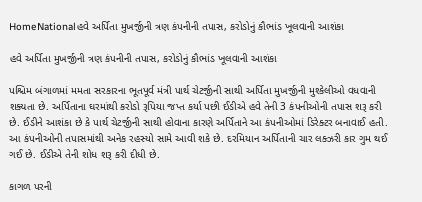HomeNationalહવે અર્પિતા મુખર્જીની ત્રણ કંપનીની તપાસ, કરોડોનું કૌભાંડ ખૂલવાની આશંકા

હવે અર્પિતા મુખર્જીની ત્રણ કંપનીની તપાસ, કરોડોનું કૌભાંડ ખૂલવાની આશંકા

પશ્ચિમ બંગાળમાં મમતા સરકારના ભૂતપૂર્વ મંત્રી પાર્થ ચેટર્જીની સાથી અર્પિતા મુખર્જીની મુશ્કેલીઓ વધવાની શક્યતા છે. અર્પિતાના ઘરમાંથી કરોડો રૂપિયા જપ્ત કર્યા પછી ઈડીએ હવે તેની 3 કંપનીઓની તપાસ શરૂ કરી છે. ઈડીને આશંકા છે કે પાર્થ ચેટર્જીની સાથી હોવાના કારણે અર્પિતાને આ કંપનીઓમાં ડિરેક્ટર બનાવાઈ હતી. આ કંપનીઓની તપાસમાંથી અનેક રહસ્યો સામે આવી શકે છે. દરમિયાન અર્પિતાની ચાર લક્ઝરી કાર ગુમ થઈ ગઈ છે. ઈડીએ તેની શોધ શરૂ કરી દીધી છે.

કાગળ પરની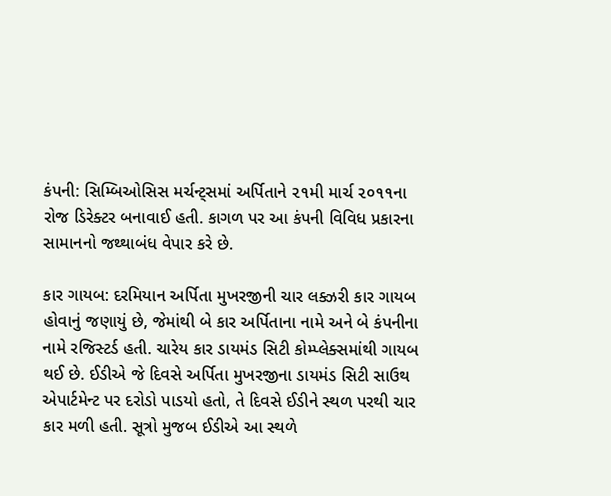કંપની: સિમ્બિઓસિસ મર્ચન્ટ્સમાં અર્પિતાને ૨૧મી માર્ચ ૨૦૧૧ના રોજ ડિરેક્ટર બનાવાઈ હતી. કાગળ પર આ કંપની વિવિધ પ્રકારના સામાનનો જથ્થાબંધ વેપાર કરે છે.

કાર ગાયબ: દરમિયાન અર્પિતા મુખરજીની ચાર લક્ઝરી કાર ગાયબ હોવાનું જણાયું છે, જેમાંથી બે કાર અર્પિતાના નામે અને બે કંપનીના નામે રજિસ્ટર્ડ હતી. ચારેય કાર ડાયમંડ સિટી કોમ્પ્લેક્સમાંથી ગાયબ થઈ છે. ઈડીએ જે દિવસે અર્પિતા મુખરજીના ડાયમંડ સિટી સાઉથ એપાર્ટમેન્ટ પર દરોડો પાડયો હતો, તે દિવસે ઈડીને સ્થળ પરથી ચાર કાર મળી હતી. સૂત્રો મુજબ ઈડીએ આ સ્થળે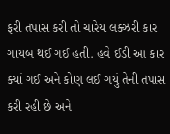ફરી તપાસ કરી તો ચારેય લક્ઝરી કાર ગાયબ થઈ ગઈ હતી. હવે ઈડી આ કાર ક્યાં ગઈ અને કોણ લઈ ગયું તેની તપાસ કરી રહી છે અને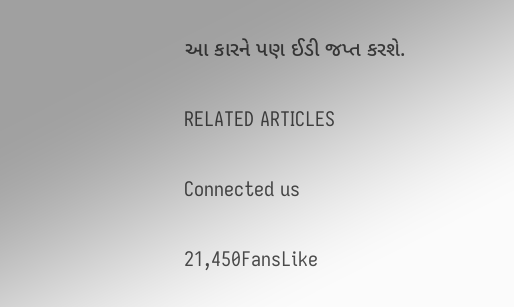આ કારને પણ ઈડી જપ્ત કરશે.

RELATED ARTICLES

Connected us

21,450FansLike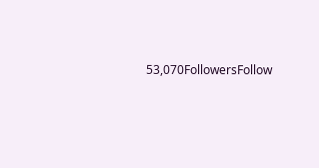53,070FollowersFollow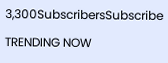3,300SubscribersSubscribe

TRENDING NOW